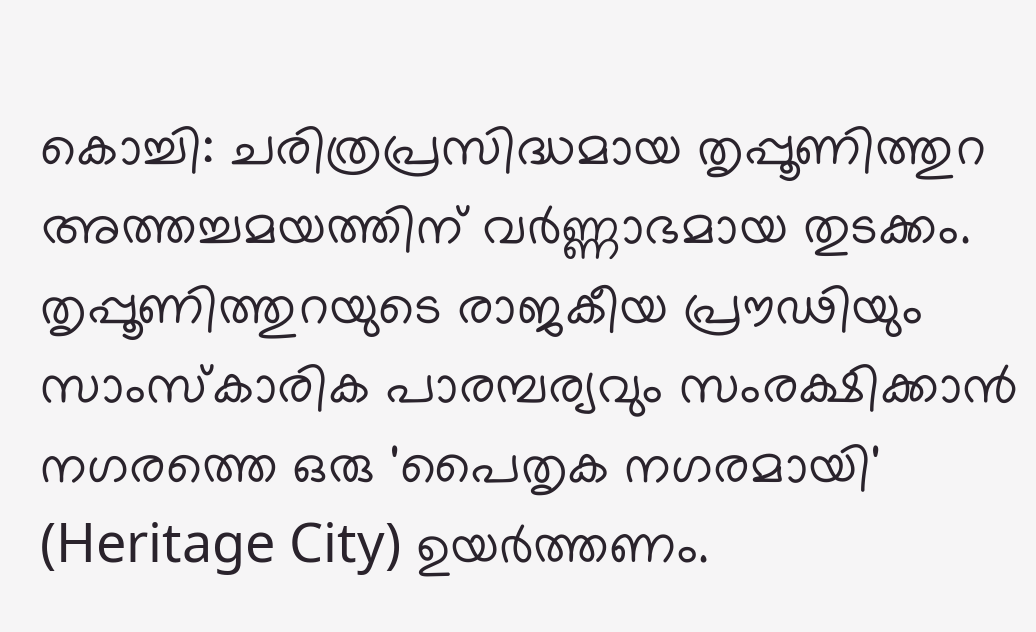കൊച്ചി: ചരിത്രപ്രസിദ്ധമായ തൃപ്പൂണിത്തുറ അത്തച്ചമയത്തിന് വർണ്ണാഭമായ തുടക്കം.
തൃപ്പൂണിത്തുറയുടെ രാജകീയ പ്രൗഢിയും സാംസ്കാരിക പാരമ്പര്യവും സംരക്ഷിക്കാൻ നഗരത്തെ ഒരു 'പൈതൃക നഗരമായി' (Heritage City) ഉയർത്തണം.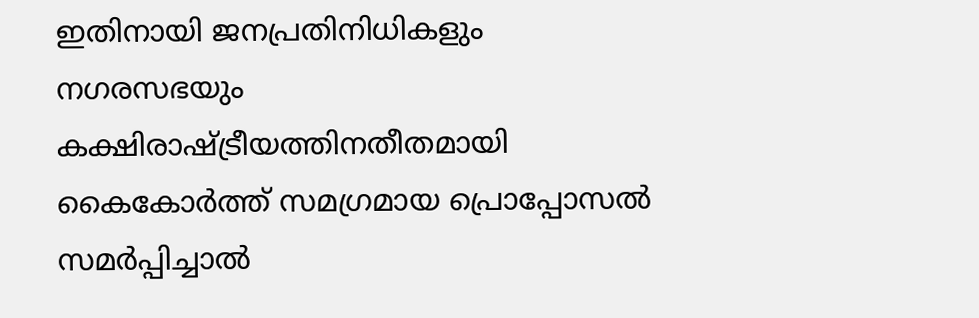ഇതിനായി ജനപ്രതിനിധികളും നഗരസഭയും കക്ഷിരാഷ്ട്രീയത്തിനതീതമായി കൈകോർത്ത് സമഗ്രമായ പ്രൊപ്പോസൽ സമർപ്പിച്ചാൽ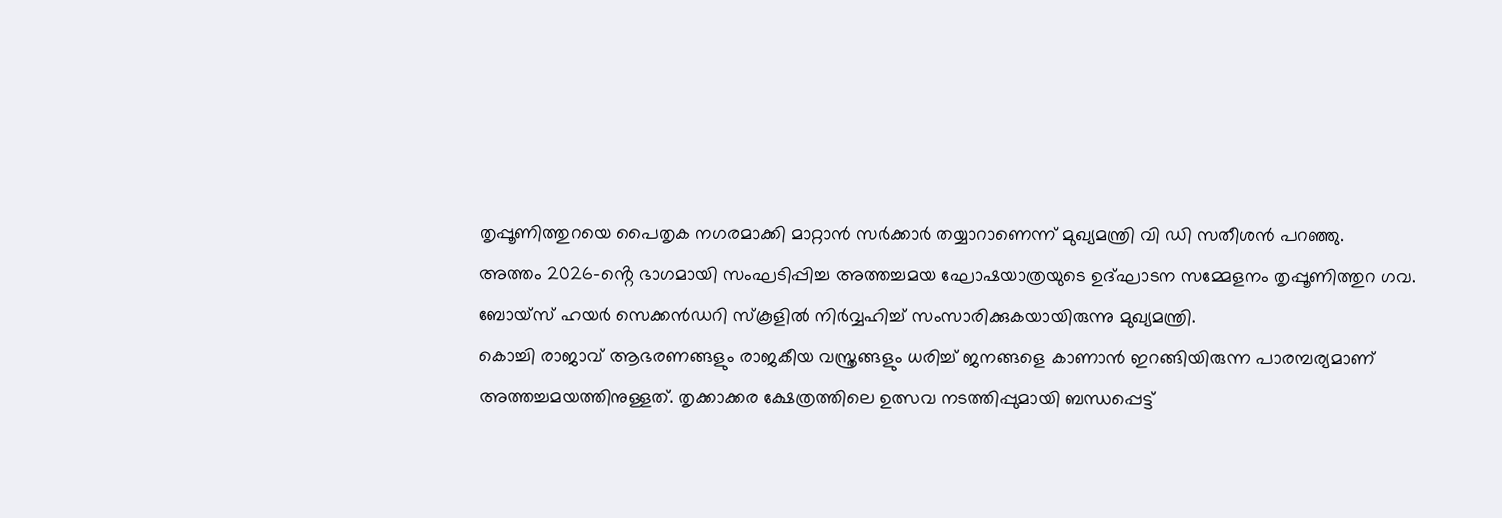തൃപ്പൂണിത്തുറയെ പൈതൃക നഗരമാക്കി മാറ്റാൻ സർക്കാർ തയ്യാറാണെന്ന് മുഖ്യമന്ത്രി വി ഡി സതീശൻ പറഞ്ഞു.
അത്തം 2026-ൻ്റെ ഭാഗമായി സംഘടിപ്പിച്ച അത്തച്ചമയ ഘോഷയാത്രയുടെ ഉദ്ഘാടന സമ്മേളനം തൃപ്പൂണിത്തുറ ഗവ. ബോയ്സ് ഹയർ സെക്കൻഡറി സ്കൂളിൽ നിർവ്വഹിച്ച് സംസാരിക്കുകയായിരുന്നു മുഖ്യമന്ത്രി.
കൊച്ചി രാജാവ് ആഭരണങ്ങളും രാജകീയ വസ്ത്രങ്ങളും ധരിച്ച് ജനങ്ങളെ കാണാൻ ഇറങ്ങിയിരുന്ന പാരമ്പര്യമാണ് അത്തച്ചമയത്തിനുള്ളത്. തൃക്കാക്കര ക്ഷേത്രത്തിലെ ഉത്സവ നടത്തിപ്പുമായി ബന്ധപ്പെട്ട്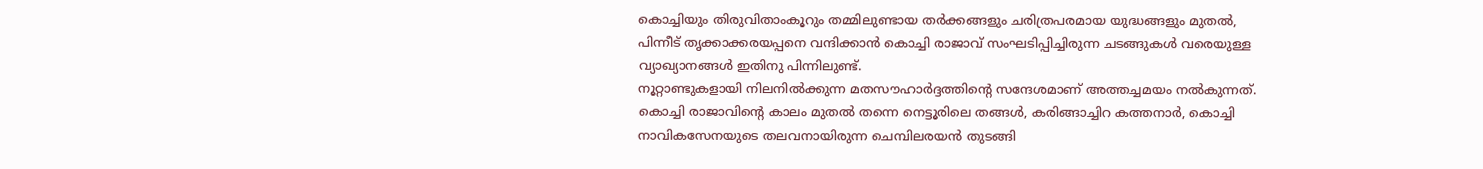കൊച്ചിയും തിരുവിതാംകൂറും തമ്മിലുണ്ടായ തർക്കങ്ങളും ചരിത്രപരമായ യുദ്ധങ്ങളും മുതൽ, പിന്നീട് തൃക്കാക്കരയപ്പനെ വന്ദിക്കാൻ കൊച്ചി രാജാവ് സംഘടിപ്പിച്ചിരുന്ന ചടങ്ങുകൾ വരെയുള്ള വ്യാഖ്യാനങ്ങൾ ഇതിനു പിന്നിലുണ്ട്.
നൂറ്റാണ്ടുകളായി നിലനിൽക്കുന്ന മതസൗഹാർദ്ദത്തിന്റെ സന്ദേശമാണ് അത്തച്ചമയം നൽകുന്നത്. കൊച്ചി രാജാവിന്റെ കാലം മുതൽ തന്നെ നെട്ടൂരിലെ തങ്ങൾ, കരിങ്ങാച്ചിറ കത്തനാർ, കൊച്ചി നാവികസേനയുടെ തലവനായിരുന്ന ചെമ്പിലരയൻ തുടങ്ങി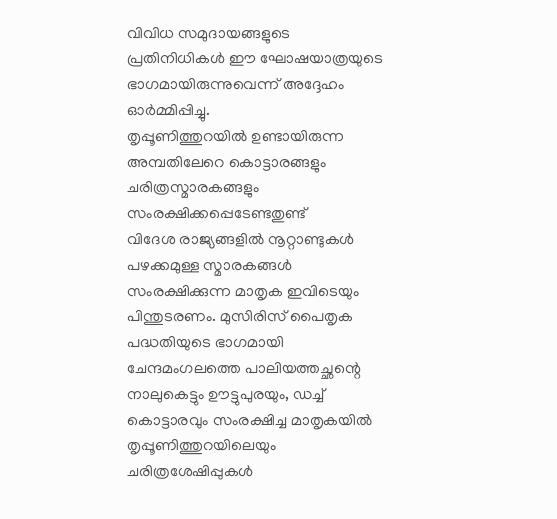വിവിധ സമുദായങ്ങളുടെ പ്രതിനിധികൾ ഈ ഘോഷയാത്രയുടെ ഭാഗമായിരുന്നുവെന്ന് അദ്ദേഹം ഓർമ്മിപ്പിച്ചു.
തൃപ്പൂണിത്തുറയിൽ ഉണ്ടായിരുന്ന അമ്പതിലേറെ കൊട്ടാരങ്ങളും ചരിത്രസ്മാരകങ്ങളും സംരക്ഷിക്കപ്പെടേണ്ടതുണ്ട്
വിദേശ രാജ്യങ്ങളിൽ നൂറ്റാണ്ടുകൾ പഴക്കമുള്ള സ്മാരകങ്ങൾ സംരക്ഷിക്കുന്ന മാതൃക ഇവിടെയും പിന്തുടരണം. മുസിരിസ് പൈതൃക പദ്ധതിയുടെ ഭാഗമായി ചേന്ദമംഗലത്തെ പാലിയത്തച്ഛന്റെ നാലുകെട്ടും ഊട്ടുപുരയും, ഡച്ച് കൊട്ടാരവും സംരക്ഷിച്ച മാതൃകയിൽ തൃപ്പൂണിത്തുറയിലെയും ചരിത്രശേഷിപ്പുകൾ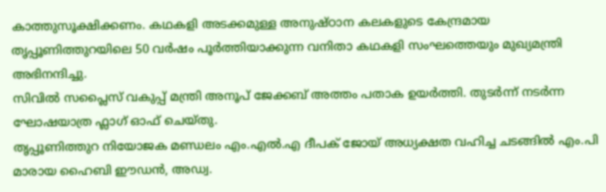കാത്തുസൂക്ഷിക്കണം. കഥകളി അടക്കമുള്ള അനുഷ്ഠാന കലകളുടെ കേന്ദ്രമായ തൃപ്പൂണിത്തുറയിലെ 50 വർഷം പൂർത്തിയാക്കുന്ന വനിതാ കഥകളി സംഘത്തെയും മുഖ്യമന്ത്രി അഭിനന്ദിച്ചു.
സിവിൽ സപ്ലൈസ് വകുപ്പ് മന്ത്രി അനൂപ് ജേക്കബ് അത്തം പതാക ഉയർത്തി. തുടർന്ന് നടർന്ന ഘോഷയാത്ര ഫ്ലാഗ് ഓഫ് ചെയ്തു.
തൃപ്പൂണിത്തുറ നിയോജക മണ്ഡലം എം.എൽ.എ ദീപക് ജോയ് അധ്യക്ഷത വഹിച്ച ചടങ്ങിൽ എം.പി മാരായ ഹൈബി ഈഡൻ, അഡ്വ.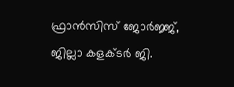ഫ്രാൻസിസ് ജോർജ്ജ്, ജില്ലാ കളക്ടർ ജി.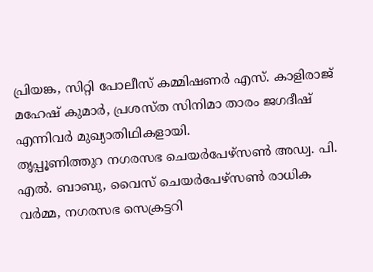പ്രിയങ്ക, സിറ്റി പോലീസ് കമ്മിഷണർ എസ്. കാളിരാജ് മഹേഷ് കുമാർ, പ്രശസ്ത സിനിമാ താരം ജഗദീഷ് എന്നിവർ മുഖ്യാതിഥികളായി.
തൃപ്പൂണിത്തുറ നഗരസഭ ചെയർപേഴ്സൺ അഡ്വ. പി. എൽ. ബാബു, വൈസ് ചെയർപേഴ്സൺ രാധിക വർമ്മ, നഗരസഭ സെക്രട്ടറി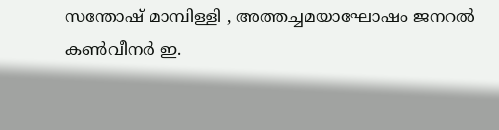സന്തോഷ് മാമ്പിള്ളി , അത്തച്ചമയാഘോഷം ജനറൽ കൺവീനർ ഇ.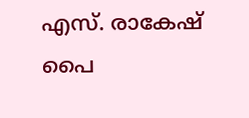എസ്. രാകേഷ് പൈ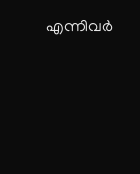എന്നിവർ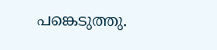പങ്കെടുത്തു.